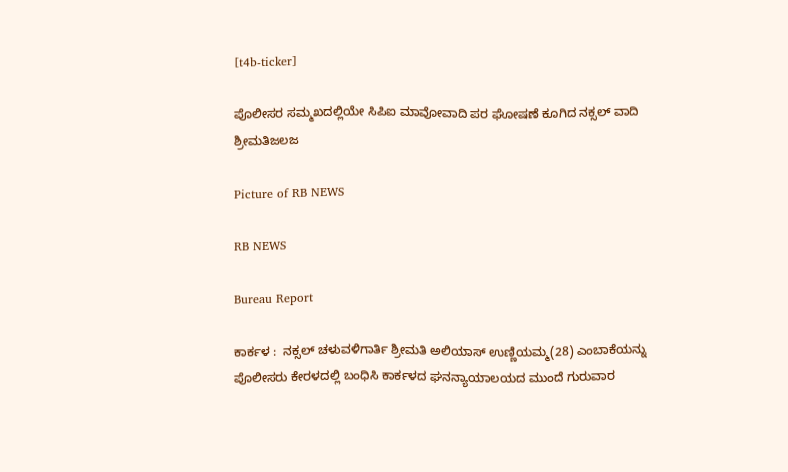[t4b-ticker]

ಪೊಲೀಸರ ಸಮ್ಮಖದಲ್ಲಿಯೇ ಸಿಪಿಐ ಮಾವೋವಾದಿ ಪರ ಘೋಷಣೆ ಕೂಗಿದ ನಕ್ಸಲ್ ವಾದಿ ಶ್ರೀಮತಿಜಲಜ

Picture of RB NEWS

RB NEWS

Bureau Report

ಕಾರ್ಕಳ :  ನಕ್ಸಲ್ ಚಳುವಳಿಗಾರ್ತಿ ಶ್ರೀಮತಿ ಅಲಿಯಾಸ್ ಉಣ್ಣಿಯಮ್ಮ(28) ಎಂಬಾಕೆಯನ್ನು ಪೊಲೀಸರು ಕೇರಳದಲ್ಲಿ ಬಂಧಿಸಿ ಕಾರ್ಕಳದ ಘನನ್ಯಾಯಾಲಯದ ಮುಂದೆ ಗುರುವಾರ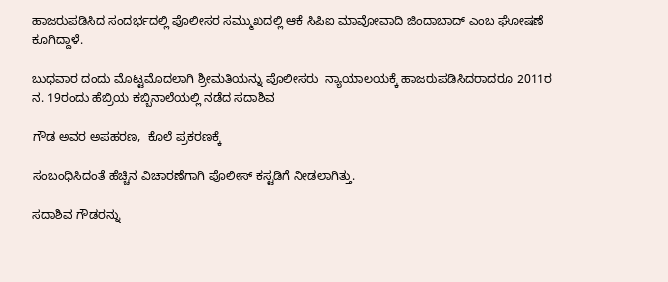ಹಾಜರುಪಡಿಸಿದ ಸಂದರ್ಭದಲ್ಲಿ ಪೊಲೀಸರ ಸಮ್ಮುಖದಲ್ಲಿ ಆಕೆ ಸಿಪಿಐ ಮಾವೋವಾದಿ ಜಿಂದಾಬಾದ್ ಎಂಬ ಘೋಷಣೆ ಕೂಗಿದ್ದಾಳೆ.

ಬುಧವಾರ ದಂದು ಮೊಟ್ಟಮೊದಲಾಗಿ ಶ್ರೀಮತಿಯನ್ನು ಪೊಲೀಸರು  ನ್ಯಾಯಾಲಯಕ್ಕೆ ಹಾಜರುಪಡಿಸಿದರಾದರೂ 2011ರ ನ. 19ರಂದು ಹೆಬ್ರಿಯ ಕಬ್ಬಿನಾಲೆಯಲ್ಲಿ ನಡೆದ ಸದಾಶಿವ

ಗೌಡ ಅವರ ಅಪಹರಣ,  ಕೊಲೆ ಪ್ರಕರಣಕ್ಕೆ

ಸಂಬಂಧಿಸಿದಂತೆ ಹೆಚ್ಚಿನ ವಿಚಾರಣೆಗಾಗಿ ಪೊಲೀಸ್ ಕಸ್ಟಡಿಗೆ ನೀಡಲಾಗಿತ್ತು.

ಸದಾಶಿವ ಗೌಡರನ್ನು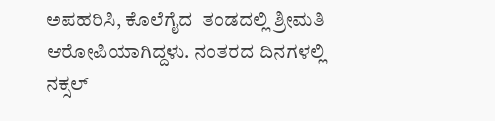ಅಪಹರಿಸಿ, ಕೊಲೆಗೈದ  ತಂಡದಲ್ಲಿ ಶ್ರೀಮತಿ ಆರೋಪಿಯಾಗಿದ್ದಳು. ನಂತರದ ದಿನಗಳಲ್ಲಿ ನಕ್ಸಲ್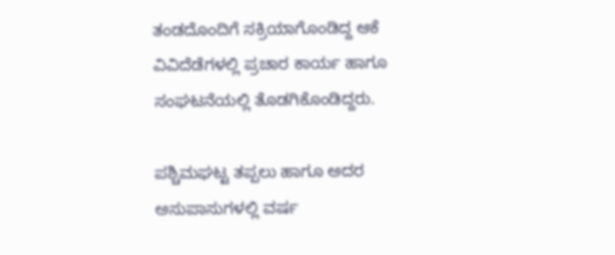ತಂಡದೊಂದಿಗೆ‌ ಸಕ್ರಿಯಾಗೊಂಡಿದ್ದ ಆಕೆ ವಿವಿದೆಡೆಗಳಲ್ಲಿ ಪ್ರಚಾರ ಕಾರ್ಯ ಹಾಗೂ ಸಂಘಟನೆಯಲ್ಲಿ ತೊಡಗಿಕೊಂಡಿದ್ದರು.

ಪಶ್ಚಿಮಘಟ್ಟ ತಪ್ಪಲು ಹಾಗೂ ಅದರ ಅಸುಪಾಸುಗಳಲ್ಲಿ ವರ್ಷ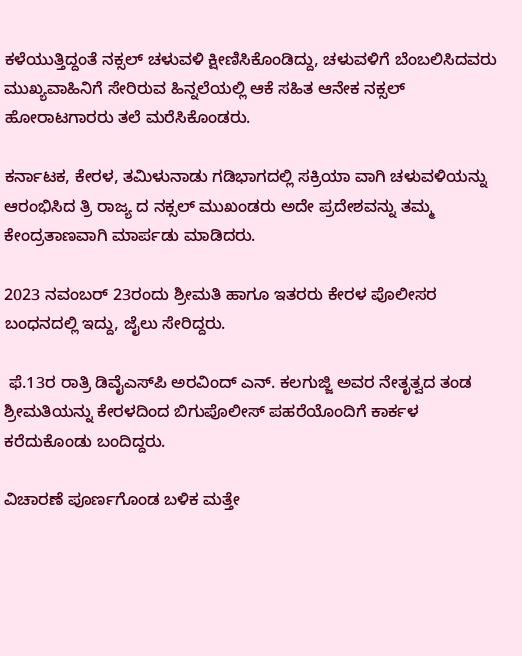ಕಳೆಯುತ್ತಿದ್ದಂತೆ‌ ನಕ್ಸಲ್ ಚಳುವಳಿ ಕ್ಷೀಣಿಸಿಕೊಂಡಿದ್ದು, ಚಳುವಳಿಗೆ ಬೆಂಬಲಿಸಿದವರು ಮುಖ್ಯವಾಹಿನಿಗೆ‌ ಸೇರಿರುವ ಹಿನ್ನಲೆಯಲ್ಲಿ‌ ಆಕೆ ಸಹಿತ ಆನೇಕ ನಕ್ಸಲ್ ಹೋರಾಟಗಾರರು ತಲೆ ಮರೆಸಿಕೊಂಡರು.

ಕರ್ನಾಟಕ, ಕೇರಳ, ತಮಿಳುನಾಡು ಗಡಿಭಾಗದಲ್ಲಿ ಸಕ್ರಿಯಾ ವಾಗಿ ಚಳುವಳಿಯನ್ನು ಆರಂಭಿಸಿದ ತ್ರಿ ರಾಜ್ಯ ದ ನಕ್ಸಲ್ ಮುಖಂಡರು ಅದೇ ಪ್ರದೇಶವನ್ನು ತಮ್ಮ ಕೇಂದ್ರತಾಣವಾಗಿ ಮಾರ್ಪಡು ಮಾಡಿದರು.

2023 ನವಂಬರ್ 23ರಂದು ಶ್ರೀಮತಿ ಹಾಗೂ ಇತರರು ಕೇರಳ ಪೊಲೀಸರ ಬಂಧನದಲ್ಲಿ ಇದ್ದು, ಜೈಲು ಸೇರಿದ್ದರು.

 ಫೆ.13ರ ರಾತ್ರಿ ಡಿವೈಎಸ್‌ಪಿ ಅರವಿಂದ್ ಎನ್. ಕಲಗುಜ್ಜಿ ಅವರ ನೇತೃತ್ವದ ತಂಡ ಶ್ರೀಮತಿಯನ್ನು ಕೇರಳದಿಂದ ಬಿಗುಪೊಲೀಸ್ ಪಹರೆಯೊಂದಿಗೆ‌ ಕಾರ್ಕಳ ಕರೆದುಕೊಂಡು ಬಂದಿದ್ದರು.

ವಿಚಾರಣೆ ಪೂರ್ಣಗೊಂಡ ಬಳಿಕ ಮತ್ತೇ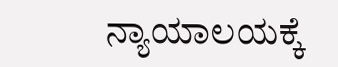ನ್ಯಾಯಾಲಯಕ್ಕೆ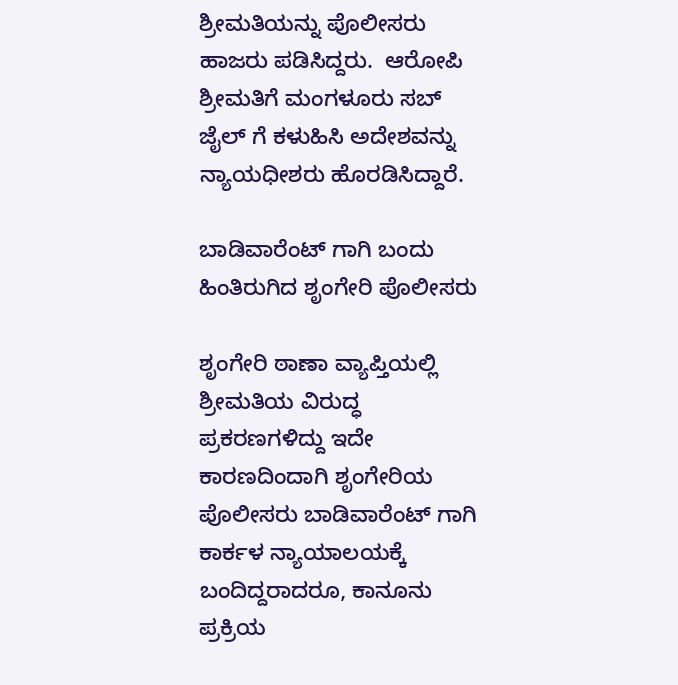ಶ್ರೀಮತಿಯನ್ನು ಪೊಲೀಸರು ಹಾಜರು ಪಡಿಸಿದ್ದರು.  ಆರೋಪಿ  ಶ್ರೀಮತಿಗೆ ಮಂಗಳೂರು ಸಬ್ ಜೈಲ್ ಗೆ ಕಳುಹಿಸಿ ಅದೇಶವನ್ನು ನ್ಯಾಯಧೀಶರು ಹೊರಡಿಸಿದ್ದಾರೆ.

ಬಾಡಿವಾರೆಂಟ್ ಗಾಗಿ ಬಂದು ಹಿಂತಿರುಗಿದ ಶೃಂಗೇರಿ ಪೊಲೀಸರು

ಶೃಂಗೇರಿ ಠಾಣಾ ವ್ಯಾಪ್ತಿಯಲ್ಲಿ ಶ್ರೀಮತಿಯ ವಿರುದ್ಧ ಪ್ರಕರಣಗಳಿದ್ದು ಇದೇ ಕಾರಣದಿಂದಾಗಿ ಶೃಂಗೇರಿಯ ಪೊಲೀಸರು ಬಾಡಿವಾರೆಂಟ್ ಗಾಗಿ‌ ಕಾರ್ಕಳ ನ್ಯಾಯಾಲಯಕ್ಕೆ ಬಂದಿದ್ದರಾದರೂ, ಕಾನೂನು ಪ್ರಕ್ರಿಯ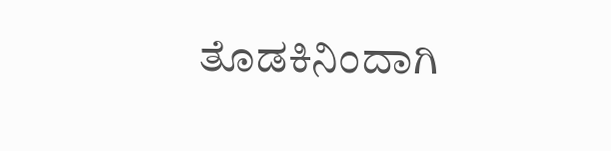ತೊಡಕಿನಿಂದಾಗಿ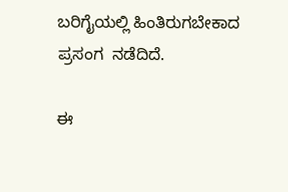ಬರಿಗೈಯಲ್ಲಿ ಹಿಂತಿರುಗಬೇಕಾದ ಪ್ರಸಂಗ  ನಡೆದಿದೆ.

ಈ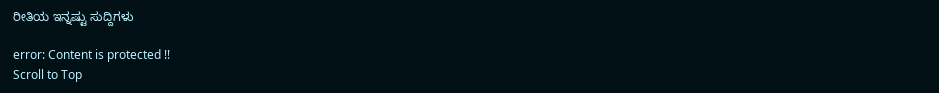ರೀತಿಯ ಇನ್ನಷ್ಟು ಸುದ್ದಿಗಳು

error: Content is protected !!
Scroll to Top